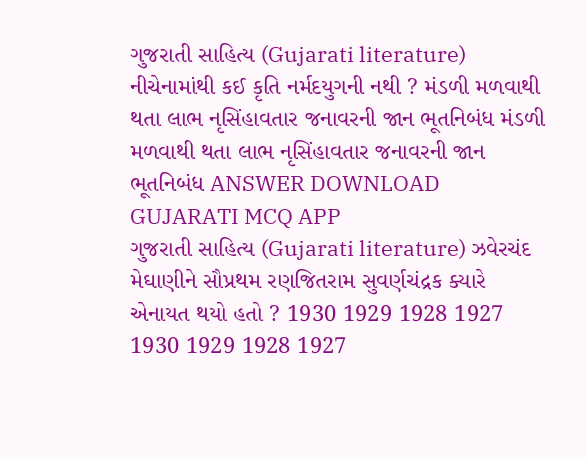ગુજરાતી સાહિત્ય (Gujarati literature) નીચેનામાંથી કઈ કૃતિ નર્મદયુગની નથી ? મંડળી મળવાથી થતા લાભ નૃસિંહાવતાર જનાવરની જાન ભૂતનિબંધ મંડળી મળવાથી થતા લાભ નૃસિંહાવતાર જનાવરની જાન ભૂતનિબંધ ANSWER DOWNLOAD GUJARATI MCQ APP
ગુજરાતી સાહિત્ય (Gujarati literature) ઝવેરચંદ મેઘાણીને સૌપ્રથમ રણજિતરામ સુવર્ણચંદ્રક ક્યારે એનાયત થયો હતો ? 1930 1929 1928 1927 1930 1929 1928 1927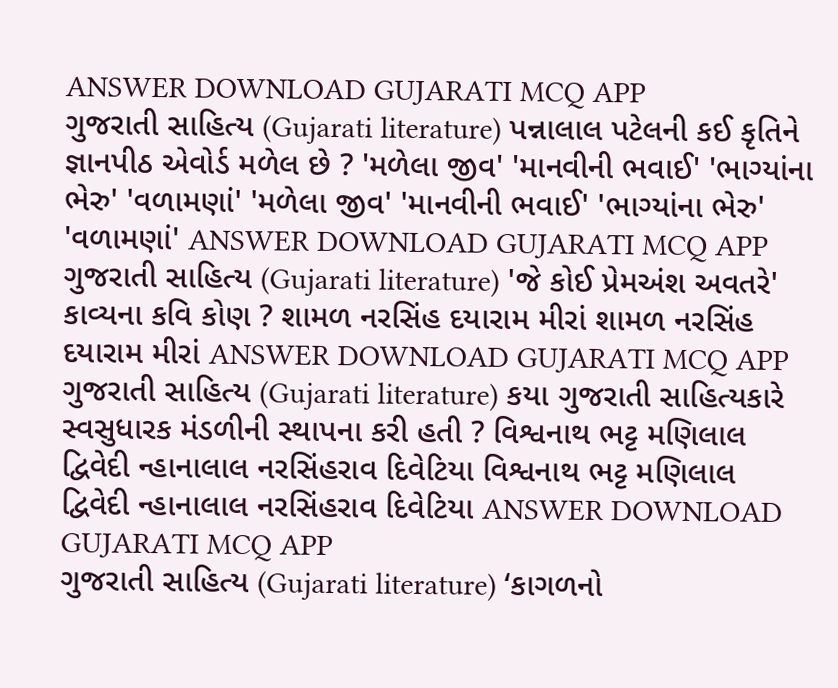ANSWER DOWNLOAD GUJARATI MCQ APP
ગુજરાતી સાહિત્ય (Gujarati literature) પન્નાલાલ પટેલની કઈ કૃતિને જ્ઞાનપીઠ એવોર્ડ મળેલ છે ? 'મળેલા જીવ' 'માનવીની ભવાઈ' 'ભાગ્યાંના ભેરુ' 'વળામણાં' 'મળેલા જીવ' 'માનવીની ભવાઈ' 'ભાગ્યાંના ભેરુ' 'વળામણાં' ANSWER DOWNLOAD GUJARATI MCQ APP
ગુજરાતી સાહિત્ય (Gujarati literature) 'જે કોઈ પ્રેમઅંશ અવતરે' કાવ્યના કવિ કોણ ? શામળ નરસિંહ દયારામ મીરાં શામળ નરસિંહ દયારામ મીરાં ANSWER DOWNLOAD GUJARATI MCQ APP
ગુજરાતી સાહિત્ય (Gujarati literature) કયા ગુજરાતી સાહિત્યકારે સ્વસુધારક મંડળીની સ્થાપના કરી હતી ? વિશ્વનાથ ભટ્ટ મણિલાલ દ્વિવેદી ન્હાનાલાલ નરસિંહરાવ દિવેટિયા વિશ્વનાથ ભટ્ટ મણિલાલ દ્વિવેદી ન્હાનાલાલ નરસિંહરાવ દિવેટિયા ANSWER DOWNLOAD GUJARATI MCQ APP
ગુજરાતી સાહિત્ય (Gujarati literature) ‘કાગળનો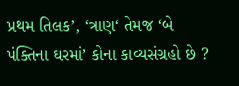પ્રથમ તિલક’, ‘ત્રાણ‘ તેમજ ‘બે પંક્તિના ઘરમાં’ કોના કાવ્યસંગ્રહો છે ?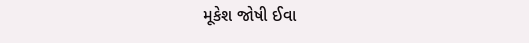મૂકેશ જોષી ઈવા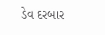ડેવ દરબાર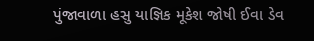પુંજાવાળા હસુ યાજ્ઞિક મૂકેશ જોષી ઈવા ડેવ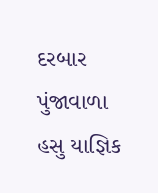દરબાર પુંજાવાળા હસુ યાજ્ઞિક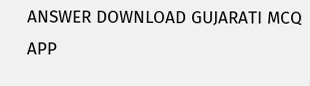ANSWER DOWNLOAD GUJARATI MCQ APP